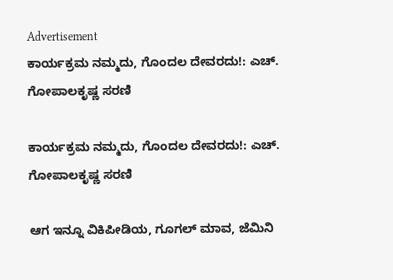Advertisement
ಕಾರ್ಯಕ್ರಮ ನಮ್ಮದು, ಗೊಂದಲ ದೇವರದು!: ಎಚ್. ಗೋಪಾಲಕೃಷ್ಣ ಸರಣಿ

ಕಾರ್ಯಕ್ರಮ ನಮ್ಮದು, ಗೊಂದಲ ದೇವರದು!: ಎಚ್. ಗೋಪಾಲಕೃಷ್ಣ ಸರಣಿ

ಆಗ ಇನ್ನೂ ವಿಕಿಪೀಡಿಯ, ಗೂಗಲ್ ಮಾವ, ಜೆಮಿನಿ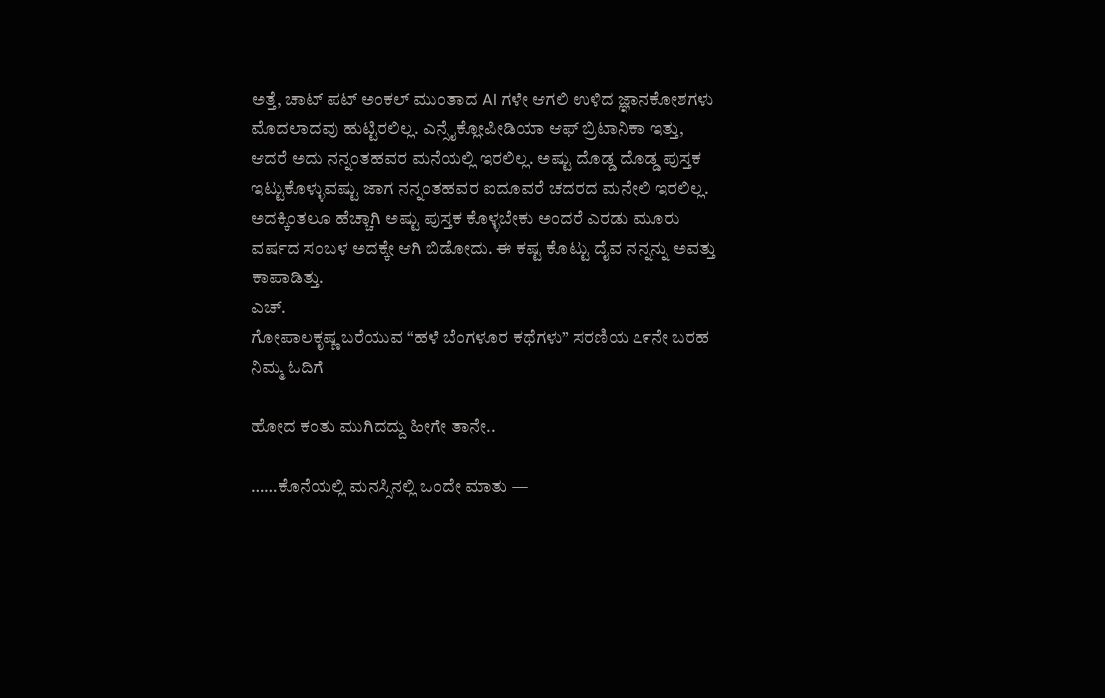ಅತ್ತೆ, ಚಾಟ್ ಪಟ್ ಅಂಕಲ್ ಮುಂತಾದ AI ಗಳೇ ಆಗಲಿ ಉಳಿದ ಜ್ಞಾನಕೋಶಗಳು ಮೊದಲಾದವು ಹುಟ್ಟಿರಲಿಲ್ಲ. ಎನ್ಸೈಕ್ಲೋಪೀಡಿಯಾ ಆಫ್ ಬ್ರಿಟಾನಿಕಾ ಇತ್ತು, ಆದರೆ ಅದು ನನ್ನಂತಹವರ ಮನೆಯಲ್ಲಿ ಇರಲಿಲ್ಲ. ಅಷ್ಟು ದೊಡ್ಡ ದೊಡ್ಡ ಪುಸ್ತಕ ಇಟ್ಟುಕೊಳ್ಳುವಷ್ಟು ಜಾಗ ನನ್ನಂತಹವರ ಐದೂವರೆ ಚದರದ ಮನೇಲಿ ಇರಲಿಲ್ಲ. ಅದಕ್ಕಿಂತಲೂ ಹೆಚ್ಚಾಗಿ ಅಷ್ಟು ಪುಸ್ತಕ ಕೊಳ್ಳಬೇಕು ಅಂದರೆ ಎರಡು ಮೂರು ವರ್ಷದ ಸಂಬಳ ಅದಕ್ಕೇ ಆಗಿ ಬಿಡೋದು. ಈ ಕಷ್ಟ ಕೊಟ್ಟು ದೈವ ನನ್ನನ್ನು ಅವತ್ತು ಕಾಪಾಡಿತ್ತು.
ಎಚ್.
ಗೋಪಾಲಕೃಷ್ಣ ಬರೆಯುವ “ಹಳೆ ಬೆಂಗಳೂರ ಕಥೆಗಳು” ಸರಣಿಯ ೭೯ನೇ ಬರಹ ನಿಮ್ಮ ಓದಿಗೆ

ಹೋದ ಕಂತು ಮುಗಿದದ್ದು ಹೀಗೇ ತಾನೇ..

……ಕೊನೆಯಲ್ಲಿ ಮನಸ್ಸಿನಲ್ಲಿ ಒಂದೇ ಮಾತು —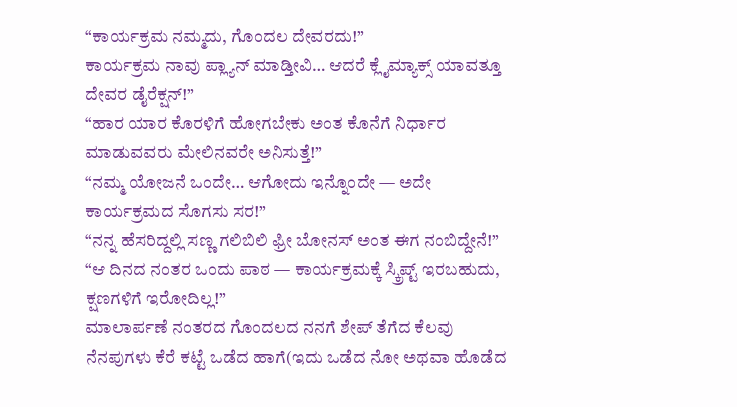“ಕಾರ್ಯಕ್ರಮ ನಮ್ಮದು, ಗೊಂದಲ ದೇವರದು!”
ಕಾರ್ಯಕ್ರಮ ನಾವು ಪ್ಲ್ಯಾನ್ ಮಾಡ್ತೀವಿ… ಆದರೆ ಕ್ಲೈಮ್ಯಾಕ್ಸ್ ಯಾವತ್ತೂ ದೇವರ ಡೈರೆಕ್ಷನ್!”
“ಹಾರ ಯಾರ ಕೊರಳಿಗೆ ಹೋಗಬೇಕು ಅಂತ ಕೊನೆಗೆ ನಿರ್ಧಾರ ಮಾಡುವವರು ಮೇಲಿನವರೇ ಅನಿಸುತ್ತೆ!”
“ನಮ್ಮ ಯೋಜನೆ ಒಂದೇ… ಆಗೋದು ಇನ್ನೊಂದೇ — ಅದೇ ಕಾರ್ಯಕ್ರಮದ ಸೊಗಸು ಸರ!”
“ನನ್ನ ಹೆಸರಿದ್ದಲ್ಲಿ ಸಣ್ಣ ಗಲಿಬಿಲಿ ಫ್ರೀ ಬೋನಸ್ ಅಂತ ಈಗ ನಂಬಿದ್ದೇನೆ!”
“ಆ ದಿನದ ನಂತರ ಒಂದು ಪಾಠ — ಕಾರ್ಯಕ್ರಮಕ್ಕೆ ಸ್ಕ್ರಿಪ್ಟ್ ಇರಬಹುದು, ಕ್ಷಣಗಳಿಗೆ ಇರೋದಿಲ್ಲ!”
ಮಾಲಾರ್ಪಣೆ ನಂತರದ ಗೊಂದಲದ ನನಗೆ ಶೇಪ್ ತೆಗೆದ ಕೆಲವು ನೆನಪುಗಳು ಕೆರೆ ಕಟ್ಟೆ ಒಡೆದ ಹಾಗೆ(ಇದು ಒಡೆದ ನೋ ಅಥವಾ ಹೊಡೆದ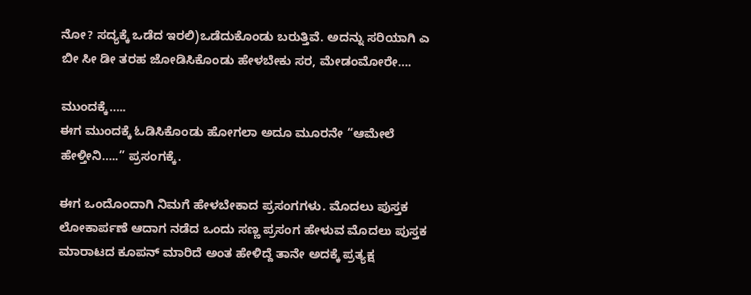ನೋ? ಸದ್ಯಕ್ಕೆ ಒಡೆದ ಇರಲಿ)ಒಡೆದುಕೊಂಡು ಬರುತ್ತಿವೆ. ಅದನ್ನು ಸರಿಯಾಗಿ ಎ ಬೀ ಸೀ ಡೀ ತರಹ ಜೋಡಿಸಿಕೊಂಡು ಹೇಳಬೇಕು ಸರ, ಮೇಡಂಮೋರೇ….

ಮುಂದಕ್ಕೆ…..
ಈಗ ಮುಂದಕ್ಕೆ ಓಡಿಸಿಕೊಂಡು ಹೋಗಲಾ ಅದೂ ಮೂರನೇ “ಆಮೇಲೆ ಹೇಳ್ತೀನಿ…..” ಪ್ರಸಂಗಕ್ಕೆ.

ಈಗ ಒಂದೊಂದಾಗಿ ನಿಮಗೆ ಹೇಳಬೇಕಾದ ಪ್ರಸಂಗಗಳು. ಮೊದಲು ಪುಸ್ತಕ ಲೋಕಾರ್ಪಣೆ ಆದಾಗ ನಡೆದ ಒಂದು ಸಣ್ಣ ಪ್ರಸಂಗ ಹೇಳುವ ಮೊದಲು ಪುಸ್ತಕ ಮಾರಾಟದ ಕೂಪನ್ ಮಾರಿದೆ ಅಂತ ಹೇಳಿದ್ದೆ ತಾನೇ ಅದಕ್ಕೆ ಪ್ರತ್ಯಕ್ಷ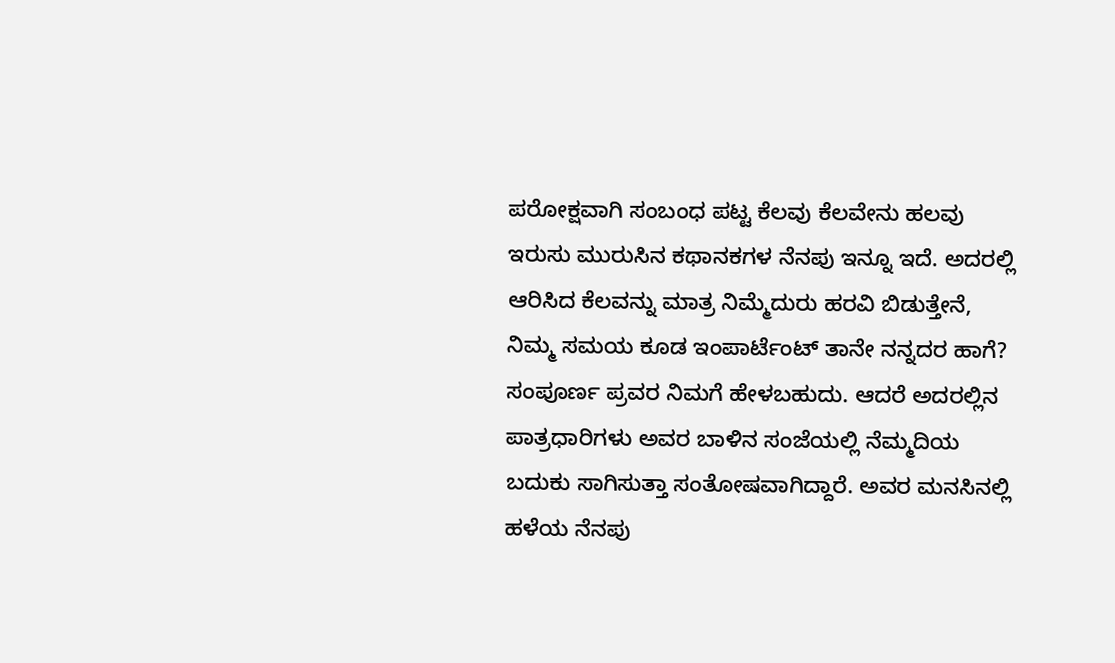ಪರೋಕ್ಷವಾಗಿ ಸಂಬಂಧ ಪಟ್ಟ ಕೆಲವು ಕೆಲವೇನು ಹಲವು ಇರುಸು ಮುರುಸಿನ ಕಥಾನಕಗಳ ನೆನಪು ಇನ್ನೂ ಇದೆ. ಅದರಲ್ಲಿ ಆರಿಸಿದ ಕೆಲವನ್ನು ಮಾತ್ರ ನಿಮ್ಮೆದುರು ಹರವಿ ಬಿಡುತ್ತೇನೆ, ನಿಮ್ಮ ಸಮಯ ಕೂಡ ಇಂಪಾರ್ಟೆಂಟ್ ತಾನೇ ನನ್ನದರ ಹಾಗೆ? ಸಂಪೂರ್ಣ ಪ್ರವರ ನಿಮಗೆ ಹೇಳಬಹುದು. ಆದರೆ ಅದರಲ್ಲಿನ ಪಾತ್ರಧಾರಿಗಳು ಅವರ ಬಾಳಿನ ಸಂಜೆಯಲ್ಲಿ ನೆಮ್ಮದಿಯ ಬದುಕು ಸಾಗಿಸುತ್ತಾ ಸಂತೋಷವಾಗಿದ್ದಾರೆ. ಅವರ ಮನಸಿನಲ್ಲಿ ಹಳೆಯ ನೆನಪು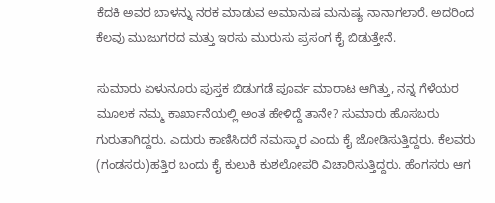ಕೆದಕಿ ಅವರ ಬಾಳನ್ನು ನರಕ ಮಾಡುವ ಅಮಾನುಷ ಮನುಷ್ಯ ನಾನಾಗಲಾರೆ. ಅದರಿಂದ ಕೆಲವು ಮುಜುಗರದ ಮತ್ತು ಇರಸು ಮುರುಸು ಪ್ರಸಂಗ ಕೈ ಬಿಡುತ್ತೇನೆ.

ಸುಮಾರು ಏಳುನೂರು ಪುಸ್ತಕ ಬಿಡುಗಡೆ ಪೂರ್ವ ಮಾರಾಟ ಆಗಿತ್ತು, ನನ್ನ ಗೆಳೆಯರ ಮೂಲಕ ನಮ್ಮ ಕಾರ್ಖಾನೆಯಲ್ಲಿ ಅಂತ ಹೇಳಿದ್ದೆ ತಾನೇ? ಸುಮಾರು ಹೊಸಬರು ಗುರುತಾಗಿದ್ದರು. ಎದುರು ಕಾಣಿಸಿದರೆ ನಮಸ್ಕಾರ ಎಂದು ಕೈ ಜೋಡಿಸುತ್ತಿದ್ದರು. ಕೆಲವರು (ಗಂಡಸರು)ಹತ್ತಿರ ಬಂದು ಕೈ ಕುಲುಕಿ ಕುಶಲೋಪರಿ ವಿಚಾರಿಸುತ್ತಿದ್ದರು. ಹೆಂಗಸರು ಆಗ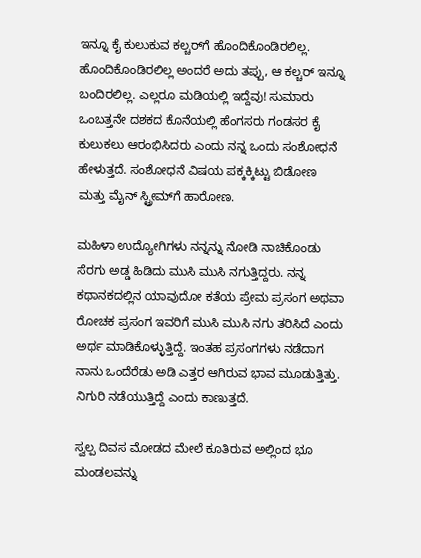ಇನ್ನೂ ಕೈ ಕುಲುಕುವ ಕಲ್ಚರ್‌ಗೆ ಹೊಂದಿಕೊಂಡಿರಲಿಲ್ಲ. ಹೊಂದಿಕೊಂಡಿರಲಿಲ್ಲ ಅಂದರೆ ಅದು ತಪ್ಪು, ಆ ಕಲ್ಚರ್ ಇನ್ನೂ ಬಂದಿರಲಿಲ್ಲ. ಎಲ್ಲರೂ ಮಡಿಯಲ್ಲಿ ಇದ್ದೆವು! ಸುಮಾರು ಒಂಬತ್ತನೇ ದಶಕದ ಕೊನೆಯಲ್ಲಿ ಹೆಂಗಸರು ಗಂಡಸರ ಕೈ ಕುಲುಕಲು ಆರಂಭಿಸಿದರು ಎಂದು ನನ್ನ ಒಂದು ಸಂಶೋಧನೆ ಹೇಳುತ್ತದೆ. ಸಂಶೋಧನೆ ವಿಷಯ ಪಕ್ಕಕ್ಕಿಟ್ಟು ಬಿಡೋಣ ಮತ್ತು ಮೈನ್ ಸ್ಟ್ರೀಮ್‌ಗೆ ಹಾರೋಣ.

ಮಹಿಳಾ ಉದ್ಯೋಗಿಗಳು ನನ್ನನ್ನು ನೋಡಿ ನಾಚಿಕೊಂಡು ಸೆರಗು ಅಡ್ಡ ಹಿಡಿದು ಮುಸಿ ಮುಸಿ ನಗುತ್ತಿದ್ದರು. ನನ್ನ ಕಥಾನಕದಲ್ಲಿನ ಯಾವುದೋ ಕತೆಯ ಪ್ರೇಮ ಪ್ರಸಂಗ ಅಥವಾ ರೋಚಕ ಪ್ರಸಂಗ ಇವರಿಗೆ ಮುಸಿ ಮುಸಿ ನಗು ತರಿಸಿದೆ ಎಂದು ಅರ್ಥ ಮಾಡಿಕೊಳ್ಳುತ್ತಿದ್ದೆ. ಇಂತಹ ಪ್ರಸಂಗಗಳು ನಡೆದಾಗ ನಾನು ಒಂದೆರೆಡು ಅಡಿ ಎತ್ತರ ಆಗಿರುವ ಭಾವ ಮೂಡುತ್ತಿತ್ತು. ನಿಗುರಿ ನಡೆಯುತ್ತಿದ್ದೆ ಎಂದು ಕಾಣುತ್ತದೆ.

ಸ್ವಲ್ಪ ದಿವಸ ಮೋಡದ ಮೇಲೆ ಕೂತಿರುವ ಅಲ್ಲಿಂದ ಭೂ ಮಂಡಲವನ್ನು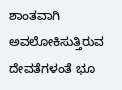ಶಾಂತವಾಗಿ ಅವಲೋಕಿಸುತ್ತಿರುವ ದೇವತೆಗಳಂತೆ ಭೂ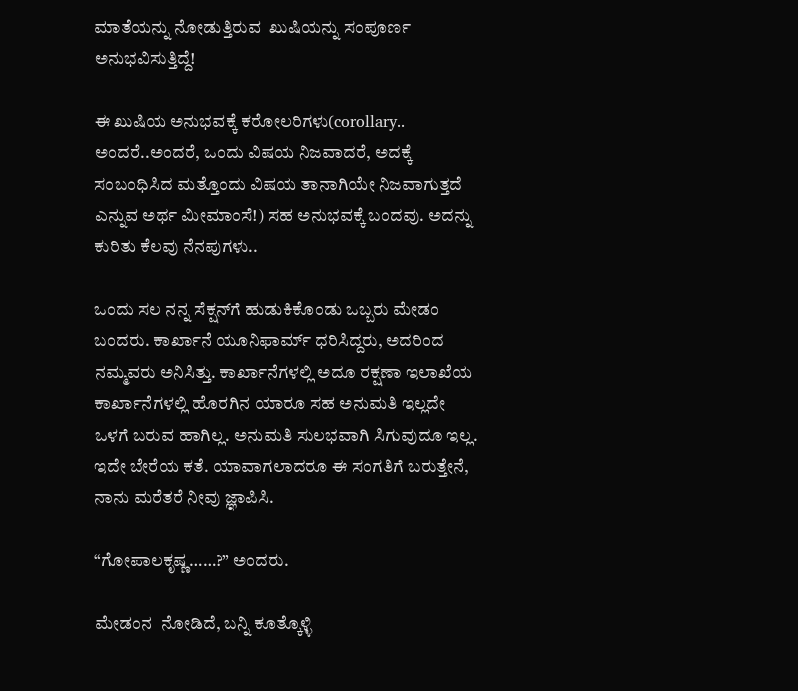ಮಾತೆಯನ್ನು ನೋಡುತ್ತಿರುವ  ಖುಷಿಯನ್ನು ಸಂಪೂರ್ಣ ಅನುಭವಿಸುತ್ತಿದ್ದೆ!

ಈ ಖುಷಿಯ ಅನುಭವಕ್ಕೆ ಕರೋಲರಿಗಳು(corollary.. ಅಂದರೆ..ಅಂದರೆ, ಒಂದು ವಿಷಯ ನಿಜವಾದರೆ, ಅದಕ್ಕೆ ಸಂಬಂಧಿಸಿದ ಮತ್ತೊಂದು ವಿಷಯ ತಾನಾಗಿಯೇ ನಿಜವಾಗುತ್ತದೆ ಎನ್ನುವ ಅರ್ಥ ಮೀಮಾಂಸೆ!) ಸಹ ಅನುಭವಕ್ಕೆ ಬಂದವು. ಅದನ್ನು ಕುರಿತು ಕೆಲವು ನೆನಪುಗಳು..

ಒಂದು ಸಲ ನನ್ನ ಸೆಕ್ಷನ್‌ಗೆ ಹುಡುಕಿಕೊಂಡು ಒಬ್ಬರು ಮೇಡಂ ಬಂದರು. ಕಾರ್ಖಾನೆ ಯೂನಿಫಾರ್ಮ್ ಧರಿಸಿದ್ದರು, ಅದರಿಂದ ನಮ್ಮವರು ಅನಿಸಿತ್ತು. ಕಾರ್ಖಾನೆಗಳಲ್ಲಿ ಅದೂ ರಕ್ಷಣಾ ಇಲಾಖೆಯ ಕಾರ್ಖಾನೆಗಳಲ್ಲಿ ಹೊರಗಿನ ಯಾರೂ ಸಹ ಅನುಮತಿ ಇಲ್ಲದೇ ಒಳಗೆ ಬರುವ ಹಾಗಿಲ್ಲ. ಅನುಮತಿ ಸುಲಭವಾಗಿ ಸಿಗುವುದೂ ಇಲ್ಲ. ಇದೇ ಬೇರೆಯ ಕತೆ. ಯಾವಾಗಲಾದರೂ ಈ ಸಂಗತಿಗೆ ಬರುತ್ತೇನೆ, ನಾನು ಮರೆತರೆ ನೀವು ಜ್ಞಾಪಿಸಿ.

“ಗೋಪಾಲಕೃಷ್ಣ……?” ಅಂದರು.

ಮೇಡಂನ  ನೋಡಿದೆ, ಬನ್ನಿ ಕೂತ್ಕೊಳ್ಳಿ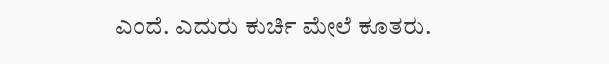ಎಂದೆ. ಎದುರು ಕುರ್ಚಿ ಮೇಲೆ ಕೂತರು.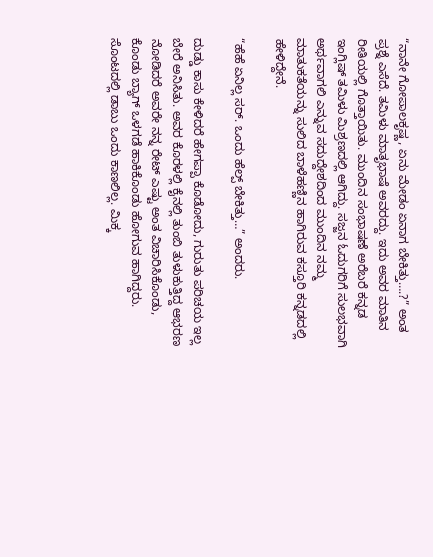“ನಾನೇ ಗೋಪಾಲಕೃಷ್ಣ, ಏನು ಮೇಡಂ ಏನಾಗ ಬೇಕಿತ್ತು….?” ಅಂತ ಪ್ರಶ್ನೆ ಎಸೆದೆ. ತಮಿಳು ಮಾತೃಭಾಷೆ ಅವರದ್ದು. ಇದು ಅವರ ಮಾತಿನ ರೀತಿಯಲ್ಲಿ ಗೊತ್ತಾಯಿತು. ಮುಂದಿನ ಸಂಭಾಷಣೆ ಅರೆಬರೆ ಕನ್ನಡ ಇಂಗ್ಲಿಷ್ ತಮಿಳು ಮಿಶ್ರಣದಲ್ಲಿ ಆಗಿದ್ದು. ಸಜ್ಜನ ಓದುಗರಿಗೆ ಸುಲಭವಾಗಿ ಅರ್ಥವಾಗಲಿ ಎನ್ನುವ ಸದುದ್ದೇಶದಿಂದ ಮುಂದಿನ ನಮ್ಮ ಮಾತುಕತೆಯನ್ನು ಸುಲಿದ ಬಾಳೆಹಣ್ಣಿನ ಹಾಗಿರುವ ಕಸ್ತೂರಿ ಕನ್ನಡದಲ್ಲಿ ಹೇಳಿದ್ದೇನೆ.

“ಹೆಹೆ ಏನಿಲ್ಲ ಸರ್. ಒಂದು ಹೆಲ್ಪ್ ಬೇಕಿತ್ತು…” ಅಂದರು.

ದುಡ್ಡು ಕಾಸು ಕೇಳಿದರೆ ಹೇಗಪ್ಪಾ ಕೊಡೋದು, ಗುರುತು ಪರಿಚಯ ಇಲ್ಲ ಬೇರೆ ಅನಿಸಿತು. ಅವರ ಕೊರಳಲ್ಲಿ ಕೈನಲ್ಲಿ ತುಂಬಿ ತುಳುಕುತ್ತಿದ್ದ ಆಭರಣ ನೋಡಿದರೆ ಅವರೇ ನನ್ನ ರೇಟ್ ಎಷ್ಟು ಅಂತ ವಿಚಾರಿಸಿಕೊಂಡು, ಕೊಂಡು ಬ್ಯಾಗ್ ಒಳಗಡೆ ಹಾಕಿಕೊಂಡು ಹೋಗುವ ಹಾಗಿದ್ದರು. ಸೊಂಟದಲ್ಲಿ ಡಾಬು ಒಂದು ಕಾಣಲಿಲ್ಲ. ಮಿಕ್ಕ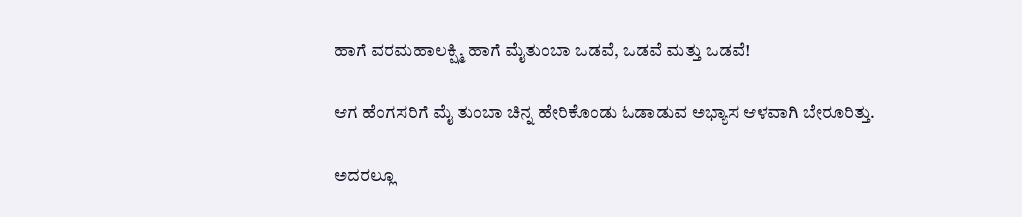ಹಾಗೆ ವರಮಹಾಲಕ್ಷ್ಮಿ ಹಾಗೆ ಮೈತುಂಬಾ ಒಡವೆ, ಒಡವೆ ಮತ್ತು ಒಡವೆ!

ಆಗ ಹೆಂಗಸರಿಗೆ ಮೈ ತುಂಬಾ ಚಿನ್ನ ಹೇರಿಕೊಂಡು ಓಡಾಡುವ ಅಭ್ಯಾಸ ಆಳವಾಗಿ ಬೇರೂರಿತ್ತು.

ಅದರಲ್ಲೂ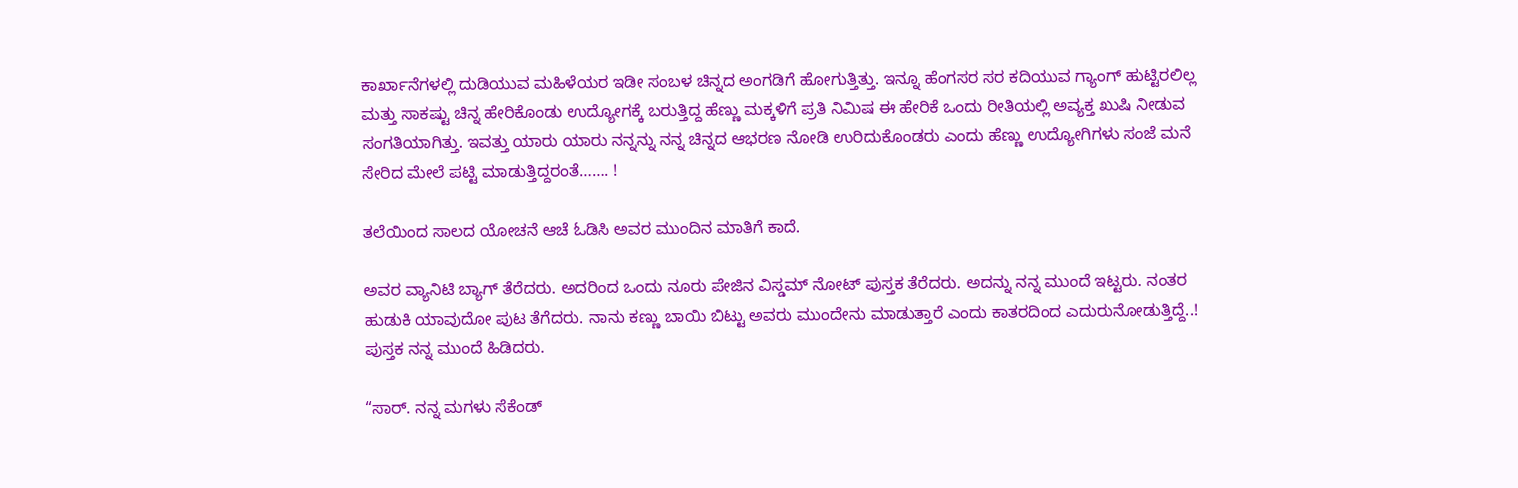ಕಾರ್ಖಾನೆಗಳಲ್ಲಿ ದುಡಿಯುವ ಮಹಿಳೆಯರ ಇಡೀ ಸಂಬಳ ಚಿನ್ನದ ಅಂಗಡಿಗೆ ಹೋಗುತ್ತಿತ್ತು. ಇನ್ನೂ ಹೆಂಗಸರ ಸರ ಕದಿಯುವ ಗ್ಯಾಂಗ್ ಹುಟ್ಟಿರಲಿಲ್ಲ ಮತ್ತು ಸಾಕಷ್ಟು ಚಿನ್ನ ಹೇರಿಕೊಂಡು ಉದ್ಯೋಗಕ್ಕೆ ಬರುತ್ತಿದ್ದ ಹೆಣ್ಣು ಮಕ್ಕಳಿಗೆ ಪ್ರತಿ ನಿಮಿಷ ಈ ಹೇರಿಕೆ ಒಂದು ರೀತಿಯಲ್ಲಿ ಅವ್ಯಕ್ತ ಖುಷಿ ನೀಡುವ ಸಂಗತಿಯಾಗಿತ್ತು. ಇವತ್ತು ಯಾರು ಯಾರು ನನ್ನನ್ನು ನನ್ನ ಚಿನ್ನದ ಆಭರಣ ನೋಡಿ ಉರಿದುಕೊಂಡರು ಎಂದು ಹೆಣ್ಣು ಉದ್ಯೋಗಿಗಳು ಸಂಜೆ ಮನೆ ಸೇರಿದ ಮೇಲೆ ಪಟ್ಟಿ ಮಾಡುತ್ತಿದ್ದರಂತೆ……. !

ತಲೆಯಿಂದ ಸಾಲದ ಯೋಚನೆ ಆಚೆ ಓಡಿಸಿ ಅವರ ಮುಂದಿನ ಮಾತಿಗೆ ಕಾದೆ.

ಅವರ ವ್ಯಾನಿಟಿ ಬ್ಯಾಗ್ ತೆರೆದರು. ಅದರಿಂದ ಒಂದು ನೂರು ಪೇಜಿನ ವಿಸ್ಡಮ್ ನೋಟ್ ಪುಸ್ತಕ ತೆರೆದರು. ಅದನ್ನು ನನ್ನ ಮುಂದೆ ಇಟ್ಟರು. ನಂತರ ಹುಡುಕಿ ಯಾವುದೋ ಪುಟ ತೆಗೆದರು. ನಾನು ಕಣ್ಣು ಬಾಯಿ ಬಿಟ್ಟು ಅವರು ಮುಂದೇನು ಮಾಡುತ್ತಾರೆ ಎಂದು ಕಾತರದಿಂದ ಎದುರುನೋಡುತ್ತಿದ್ದೆ..!
ಪುಸ್ತಕ ನನ್ನ ಮುಂದೆ ಹಿಡಿದರು.

“ಸಾರ್. ನನ್ನ ಮಗಳು ಸೆಕೆಂಡ್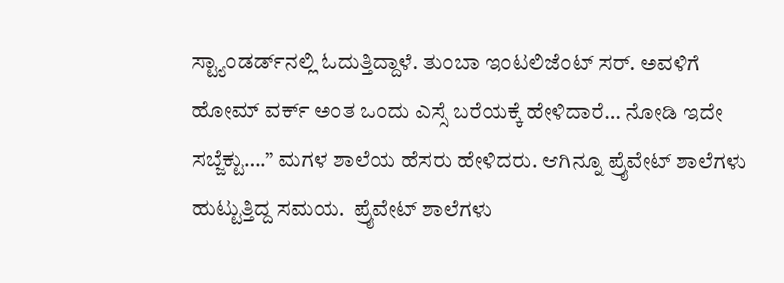ಸ್ಟ್ಯಾಂಡರ್ಡ್‌ನಲ್ಲಿ ಓದುತ್ತಿದ್ದಾಳೆ. ತುಂಬಾ ಇಂಟಲಿಜೆಂಟ್ ಸರ್. ಅವಳಿಗೆ ಹೋಮ್ ವರ್ಕ್ ಅಂತ ಒಂದು ಎಸ್ಸೆ ಬರೆಯಕ್ಕೆ ಹೇಳಿದಾರೆ… ನೋಡಿ ಇದೇ ಸಬ್ಜೆಕ್ಟು….” ಮಗಳ ಶಾಲೆಯ ಹೆಸರು ಹೇಳಿದರು. ಆಗಿನ್ನೂ ಪ್ರೈವೇಟ್ ಶಾಲೆಗಳು ಹುಟ್ಟುತ್ತಿದ್ದ ಸಮಯ.  ಪ್ರೈವೇಟ್ ಶಾಲೆಗಳು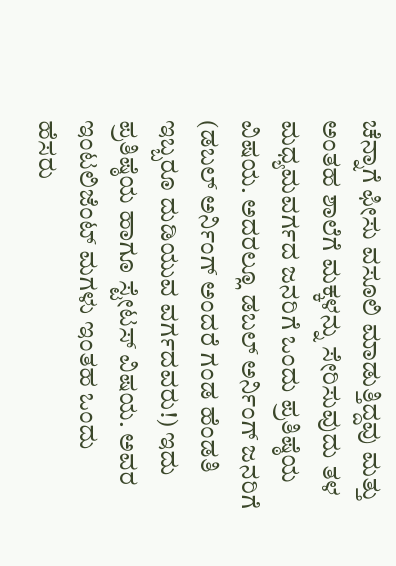ಚೆನ್ನಾಗೆ ಫೀಸು ವಸೂಲಿ ಮಾಡುತ್ತಿದ್ದವು ಮತ್ತು ಅಂತಹ ಶಾಲೆಗೆ ಮಕ್ಕಳನ್ನು ಸೇರಿಸುವುದು ತಳ ಮಧ್ಯಮವರ್ಗದ ಜನರಿಗೆ ಒಂದು ಪ್ರತಿಷ್ಠೆಯ ವಿಷಯ. ಅದರಲ್ಲೂ ಡಬಲ್ ಅರ್ನಿಂಗ್ ಜನರಿಗೆ (ಡಬಲ್ ಅರ್ನಿಂಗ್ ಅಂದರೆ ಗಂಡ ಹೆಂಡತಿ ಇಬ್ಬರೂ ದುಡಿಯುವ ವರ್ಗದವರು!) ಇದು ಪ್ರತಿಷ್ಠೆಯ ಹಾಗೂ ಸ್ಟೇಟಸ್ ವಿಷಯ. ಅವರ ಇಂಟಲಿಜೆಂಟ್ ಮಗಳು ಇಂತಹ ಒಂದು ಹೆಸರು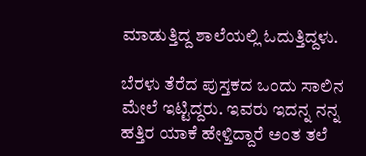ಮಾಡುತ್ತಿದ್ದ ಶಾಲೆಯಲ್ಲಿ ಓದುತ್ತಿದ್ದಳು.

ಬೆರಳು ತೆರೆದ ಪುಸ್ತಕದ ಒಂದು ಸಾಲಿನ ಮೇಲೆ ಇಟ್ಟಿದ್ದರು. ಇವರು ಇದನ್ನ ನನ್ನ ಹತ್ತಿರ ಯಾಕೆ ಹೇಳ್ತಿದ್ದಾರೆ ಅಂತ ತಲೆ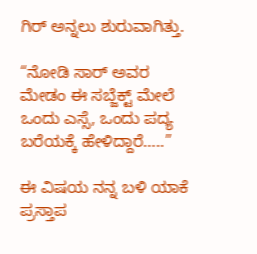ಗಿರ್ ಅನ್ನಲು ಶುರುವಾಗಿತ್ತು.

“ನೋಡಿ ಸಾರ್ ಅವರ ಮೇಡಂ ಈ ಸಬ್ಜೆಕ್ಟ್ ಮೇಲೆ ಒಂದು ಎಸ್ಸೆ, ಒಂದು ಪದ್ಯ ಬರೆಯಕ್ಕೆ ಹೇಳಿದ್ದಾರೆ…..”

ಈ ವಿಷಯ ನನ್ನ ಬಳಿ ಯಾಕೆ ಪ್ರಸ್ತಾಪ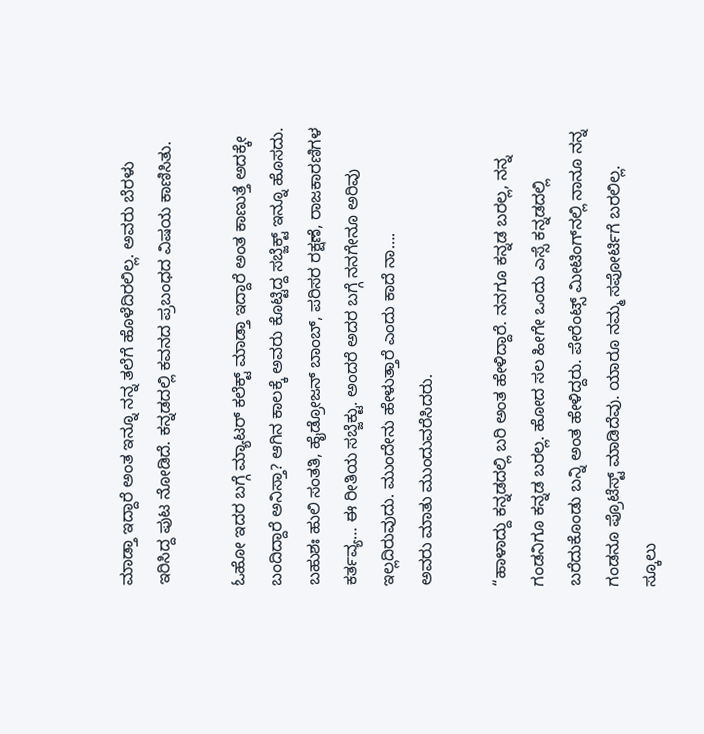ಮಾಡ್ತಾ ಇದ್ದಾರೆ ಅಂತ ಇನ್ನೂ ನನ್ನ ತಲೆಗೆ ಹೊಳೆದಿರಲಿಲ್ಲ. ಅವರು ಬೆರಳು ಇರಿಸಿದ್ದ ಪುಟ ನೋಡಿದೆ. ಕನ್ನಡದಲ್ಲಿ ಕವನದ ಪ್ರಬಂಧದ ವಿಷಯ ಕಾಣಿಸಿತು.

ಓಹೋ ಇದರ ಬಗ್ಗೆ ಮ್ಯಾಟರ್ ಕಲೆಕ್ಟ್ ಮಾಡ್ತಾ ಇದ್ದಾರೆ ಅಂತ ಕಾಣುತ್ತೆ ಅದಕ್ಕೇ ಬಂದಿದ್ದಾರೆ ಅನಿಸ್ತಾ? ಆಗಿನ ಕಾಲಕ್ಕೆ ಅವರು ಕೊಟ್ಟಿದ್ದ ಸಬ್ಜೆಕ್ಟ್ ಇನ್ನೂ ಹೊಸದು. ಬಹುಶಃ ಹುಲಿ ಸಂತತಿ, ಹೈಡ್ರೋಜನ್ ಬಾಂಬ್, ಪರಿಸರ ರಕ್ಷಣೆ, ರಾಜಕಾರಣಿಗಳ ಕರ್ತವ್ಯ… ಈ ರೀತಿಯ ಸಬ್ಜೆಕ್ಟು. ಅಂದರೆ ಅದರ ಬಗ್ಗೆ ನನಗೇನೂ ಅರಿವು ಇಲ್ಲದಿರುವುದು. ಮುಂದೇನು ಹೇಳುತ್ತಾರೆ ಎಂದು ಕಾದೆ ನಾ….
ಅವರು ಮಾತು ಮುಂದುವರೆಸಿದರು.

“ಹಾಳಾದ್ದು ಕನ್ನಡದಲ್ಲಿ ಬರಿ ಅಂತ ಹೇಳಿದ್ದಾರೆ. ನನಗೂ ಕನ್ನಡ ಬರಲ್ಲ, ನನ್ನ ಗಂಡನಿಗೂ ಕನ್ನಡ ಬರಲ್ಲ. ಹೋದ ಸಲ ಹೀಗೇ ಒಂದು ಎಸ್ಸೆ ಕನ್ನಡದಲ್ಲಿ ಬರೆದುಕೊಂಡು ಬನ್ನಿ ಅಂತ ಹೇಳಿದ್ದರು. ಪೇರೆಂಟ್ಸ್ ಮೀಟಿಂಗ್‌ನಲ್ಲಿ ನಾನೂ ನನ್ನ ಗಂಡನೂ ಪ್ರೊಟೆಸ್ಟ್ ಮಾಡಿದೆವು. ಯಾರೂ ನಮ್ಮ ಸಪೋರ್ಟಿಗೆ ಬರಲಿಲ್ಲ. ಸ್ಕೂಲು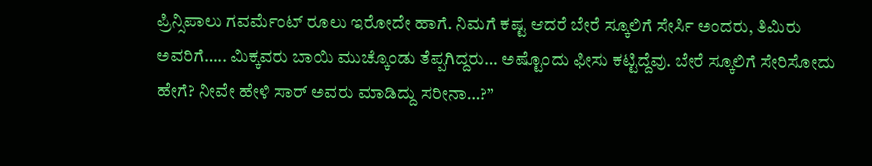ಪ್ರಿನ್ಸಿಪಾಲು ಗವರ್ಮೆಂಟ್ ರೂಲು ಇರೋದೇ ಹಾಗೆ. ನಿಮಗೆ ಕಷ್ಟ ಆದರೆ ಬೇರೆ ಸ್ಕೂಲಿಗೆ ಸೇರ್ಸಿ ಅಂದರು, ತಿಮಿರು ಅವರಿಗೆ….. ಮಿಕ್ಕವರು ಬಾಯಿ ಮುಚ್ಕೊಂಡು ತೆಪ್ಪಗಿದ್ದರು… ಅಷ್ಟೊಂದು ಫೀಸು ಕಟ್ಟಿದ್ದೆವು. ಬೇರೆ ಸ್ಕೂಲಿಗೆ ಸೇರಿಸೋದು ಹೇಗೆ? ನೀವೇ ಹೇಳಿ ಸಾರ್ ಅವರು ಮಾಡಿದ್ದು ಸರೀನಾ…?”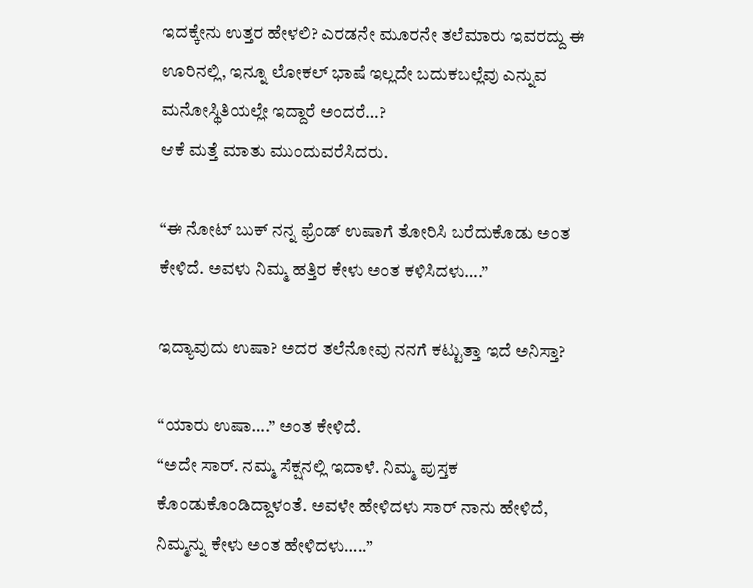ಇದಕ್ಕೇನು ಉತ್ತರ ಹೇಳಲಿ? ಎರಡನೇ ಮೂರನೇ ತಲೆಮಾರು ಇವರದ್ದು ಈ ಊರಿನಲ್ಲಿ, ಇನ್ನೂ ಲೋಕಲ್ ಭಾಷೆ ಇಲ್ಲದೇ ಬದುಕಬಲ್ಲೆವು ಎನ್ನುವ ಮನೋಸ್ಥಿತಿಯಲ್ಲೇ ಇದ್ದಾರೆ ಅಂದರೆ…?
ಆಕೆ ಮತ್ತೆ ಮಾತು ಮುಂದುವರೆಸಿದರು.

“ಈ ನೋಟ್ ಬುಕ್ ನನ್ನ ಫ್ರೆಂಡ್ ಉಷಾಗೆ ತೋರಿಸಿ ಬರೆದುಕೊಡು ಅಂತ ಕೇಳಿದೆ. ಅವಳು ನಿಮ್ಮ ಹತ್ತಿರ ಕೇಳು ಅಂತ ಕಳಿಸಿದಳು….”

ಇದ್ಯಾವುದು ಉಷಾ? ಅದರ ತಲೆನೋವು ನನಗೆ ಕಟ್ಟುತ್ತಾ ಇದೆ ಅನಿಸ್ತಾ?

“ಯಾರು ಉಷಾ….” ಅಂತ ಕೇಳಿದೆ.
“ಅದೇ ಸಾರ್. ನಮ್ಮ ಸೆಕ್ಷನಲ್ಲಿ ಇದಾಳೆ. ನಿಮ್ಮ ಪುಸ್ತಕ ಕೊಂಡುಕೊಂಡಿದ್ದಾಳಂತೆ. ಅವಳೇ ಹೇಳಿದಳು ಸಾರ್ ನಾನು ಹೇಳಿದೆ, ನಿಮ್ಮನ್ನು ಕೇಳು ಅಂತ ಹೇಳಿದಳು…..”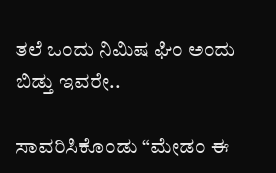ತಲೆ ಒಂದು ನಿಮಿಷ ಘಿಂ ಅಂದು ಬಿಡ್ತು ಇವರೇ..

ಸಾವರಿಸಿಕೊಂಡು “ಮೇಡಂ ಈ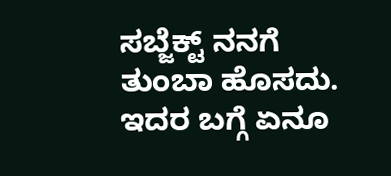ಸಬ್ಜೆಕ್ಟ್ ನನಗೆ ತುಂಬಾ ಹೊಸದು. ಇದರ ಬಗ್ಗೆ ಏನೂ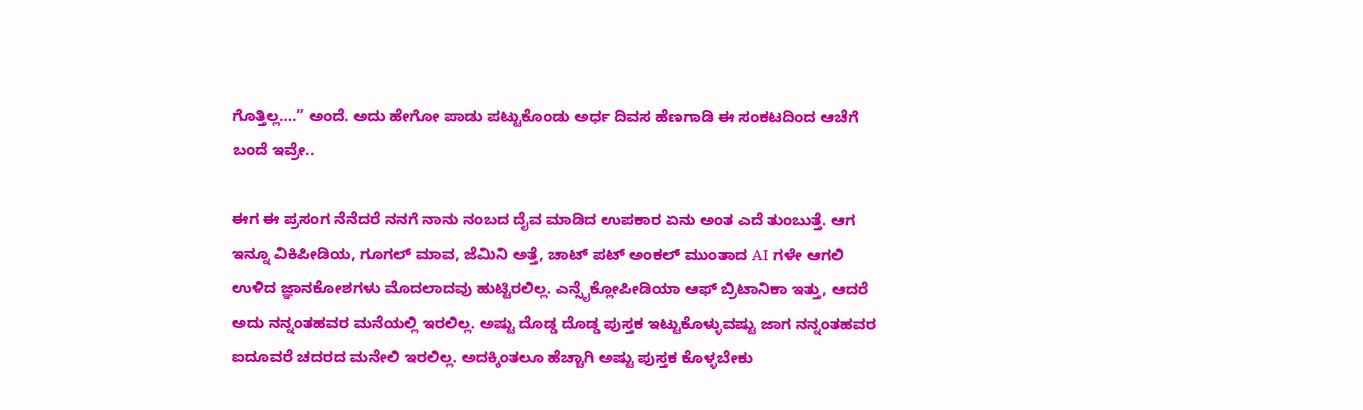ಗೊತ್ತಿಲ್ಲ….” ಅಂದೆ. ಅದು ಹೇಗೋ ಪಾಡು ಪಟ್ಟುಕೊಂಡು ಅರ್ಧ ದಿವಸ ಹೆಣಗಾಡಿ ಈ ಸಂಕಟದಿಂದ ಆಚೆಗೆ ಬಂದೆ ಇವ್ರೇ..

ಈಗ ಈ ಪ್ರಸಂಗ ನೆನೆದರೆ ನನಗೆ ನಾನು ನಂಬದ ದೈವ ಮಾಡಿದ ಉಪಕಾರ ಏನು ಅಂತ ಎದೆ ತುಂಬುತ್ತೆ. ಆಗ ಇನ್ನೂ ವಿಕಿಪೀಡಿಯ, ಗೂಗಲ್ ಮಾವ, ಜೆಮಿನಿ ಅತ್ತೆ, ಚಾಟ್ ಪಟ್ ಅಂಕಲ್ ಮುಂತಾದ AI ಗಳೇ ಆಗಲಿ ಉಳಿದ ಜ್ಞಾನಕೋಶಗಳು ಮೊದಲಾದವು ಹುಟ್ಟಿರಲಿಲ್ಲ. ಎನ್ಸೈಕ್ಲೋಪೀಡಿಯಾ ಆಫ್ ಬ್ರಿಟಾನಿಕಾ ಇತ್ತು, ಆದರೆ ಅದು ನನ್ನಂತಹವರ ಮನೆಯಲ್ಲಿ ಇರಲಿಲ್ಲ. ಅಷ್ಟು ದೊಡ್ಡ ದೊಡ್ಡ ಪುಸ್ತಕ ಇಟ್ಟುಕೊಳ್ಳುವಷ್ಟು ಜಾಗ ನನ್ನಂತಹವರ ಐದೂವರೆ ಚದರದ ಮನೇಲಿ ಇರಲಿಲ್ಲ. ಅದಕ್ಕಿಂತಲೂ ಹೆಚ್ಚಾಗಿ ಅಷ್ಟು ಪುಸ್ತಕ ಕೊಳ್ಳಬೇಕು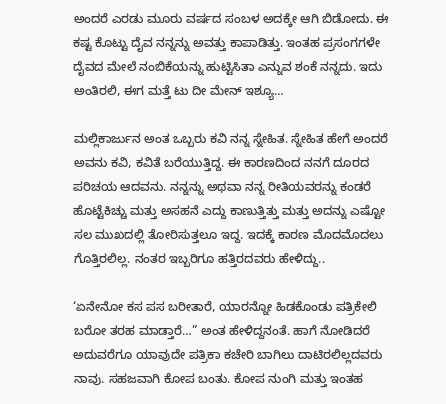ಅಂದರೆ ಎರಡು ಮೂರು ವರ್ಷದ ಸಂಬಳ ಅದಕ್ಕೇ ಆಗಿ ಬಿಡೋದು. ಈ ಕಷ್ಟ ಕೊಟ್ಟು ದೈವ ನನ್ನನ್ನು ಅವತ್ತು ಕಾಪಾಡಿತ್ತು. ಇಂತಹ ಪ್ರಸಂಗಗಳೇ ದೈವದ ಮೇಲೆ ನಂಬಿಕೆಯನ್ನು ಹುಟ್ಟಿಸಿತಾ ಎನ್ನುವ ಶಂಕೆ ನನ್ನದು. ಇದು ಅಂತಿರಲಿ, ಈಗ ಮತ್ತೆ ಟು ದೀ ಮೇನ್ ಇಶ್ಯೂ…

ಮಲ್ಲಿಕಾರ್ಜುನ ಅಂತ ಒಬ್ಬರು ಕವಿ ನನ್ನ ಸ್ನೇಹಿತ. ಸ್ನೇಹಿತ ಹೇಗೆ ಅಂದರೆ ಅವನು ಕವಿ, ಕವಿತೆ ಬರೆಯುತ್ತಿದ್ದ. ಈ ಕಾರಣದಿಂದ ನನಗೆ ದೂರದ ಪರಿಚಯ ಆದವನು. ನನ್ನನ್ನು ಅಥವಾ ನನ್ನ ರೀತಿಯವರನ್ನು ಕಂಡರೆ ಹೊಟ್ಟೆಕಿಚ್ಚು ಮತ್ತು ಅಸಹನೆ ಎದ್ದು ಕಾಣುತ್ತಿತ್ತು ಮತ್ತು ಅದನ್ನು ಎಷ್ಟೋ ಸಲ ಮುಖದಲ್ಲಿ ತೋರಿಸುತ್ತಲೂ ಇದ್ದ. ಇದಕ್ಕೆ ಕಾರಣ ಮೊದಮೊದಲು ಗೊತ್ತಿರಲಿಲ್ಲ. ನಂತರ ಇಬ್ಬರಿಗೂ ಹತ್ತಿರದವರು ಹೇಳಿದ್ದು..

‘ಏನೇನೋ ಕಸ ಪಸ ಬರೀತಾರೆ, ಯಾರನ್ನೋ ಹಿಡಕೊಂಡು ಪತ್ರಿಕೇಲಿ ಬರೋ ತರಹ ಮಾಡ್ತಾರೆ…” ಅಂತ ಹೇಳಿದ್ದನಂತೆ. ಹಾಗೆ ನೋಡಿದರೆ ಅದುವರೆಗೂ ಯಾವುದೇ ಪತ್ರಿಕಾ ಕಚೇರಿ ಬಾಗಿಲು ದಾಟಿರಲಿಲ್ಲದವರು ನಾವು. ಸಹಜವಾಗಿ ಕೋಪ ಬಂತು. ಕೋಪ ನುಂಗಿ ಮತ್ತು ಇಂತಹ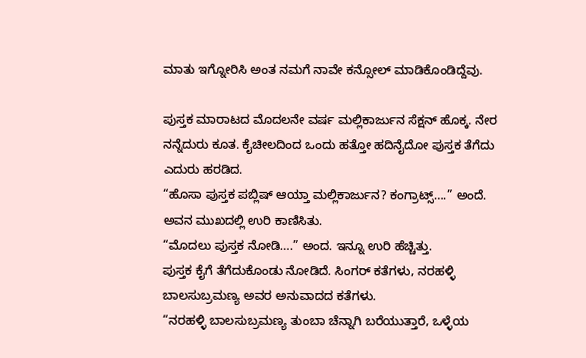ಮಾತು ಇಗ್ನೋರಿಸಿ ಅಂತ ನಮಗೆ ನಾವೇ ಕನ್ಸೋಲ್ ಮಾಡಿಕೊಂಡಿದ್ದೆವು.

ಪುಸ್ತಕ ಮಾರಾಟದ ಮೊದಲನೇ ವರ್ಷ ಮಲ್ಲಿಕಾರ್ಜುನ ಸೆಕ್ಷನ್ ಹೊಕ್ಕ. ನೇರ ನನ್ನೆದುರು ಕೂತ. ಕೈಚೀಲದಿಂದ ಒಂದು ಹತ್ತೋ ಹದಿನೈದೋ ಪುಸ್ತಕ ತೆಗೆದು ಎದುರು ಹರಡಿದ.
“ಹೊಸಾ ಪುಸ್ತಕ ಪಬ್ಲಿಷ್ ಆಯ್ತಾ ಮಲ್ಲಿಕಾರ್ಜುನ? ಕಂಗ್ರಾಟ್ಸ್….” ಅಂದೆ.
ಅವನ ಮುಖದಲ್ಲಿ ಉರಿ ಕಾಣಿಸಿತು.
“ಮೊದಲು ಪುಸ್ತಕ ನೋಡಿ….” ಅಂದ. ಇನ್ನೂ ಉರಿ ಹೆಚ್ಚಿತ್ತು.
ಪುಸ್ತಕ ಕೈಗೆ ತೆಗೆದುಕೊಂಡು ನೋಡಿದೆ. ಸಿಂಗರ್ ಕತೆಗಳು, ನರಹಳ್ಳಿ ಬಾಲಸುಬ್ರಮಣ್ಯ ಅವರ ಅನುವಾದದ ಕತೆಗಳು.
“ನರಹಳ್ಳಿ ಬಾಲಸುಬ್ರಮಣ್ಯ ತುಂಬಾ ಚೆನ್ನಾಗಿ ಬರೆಯುತ್ತಾರೆ, ಒಳ್ಳೆಯ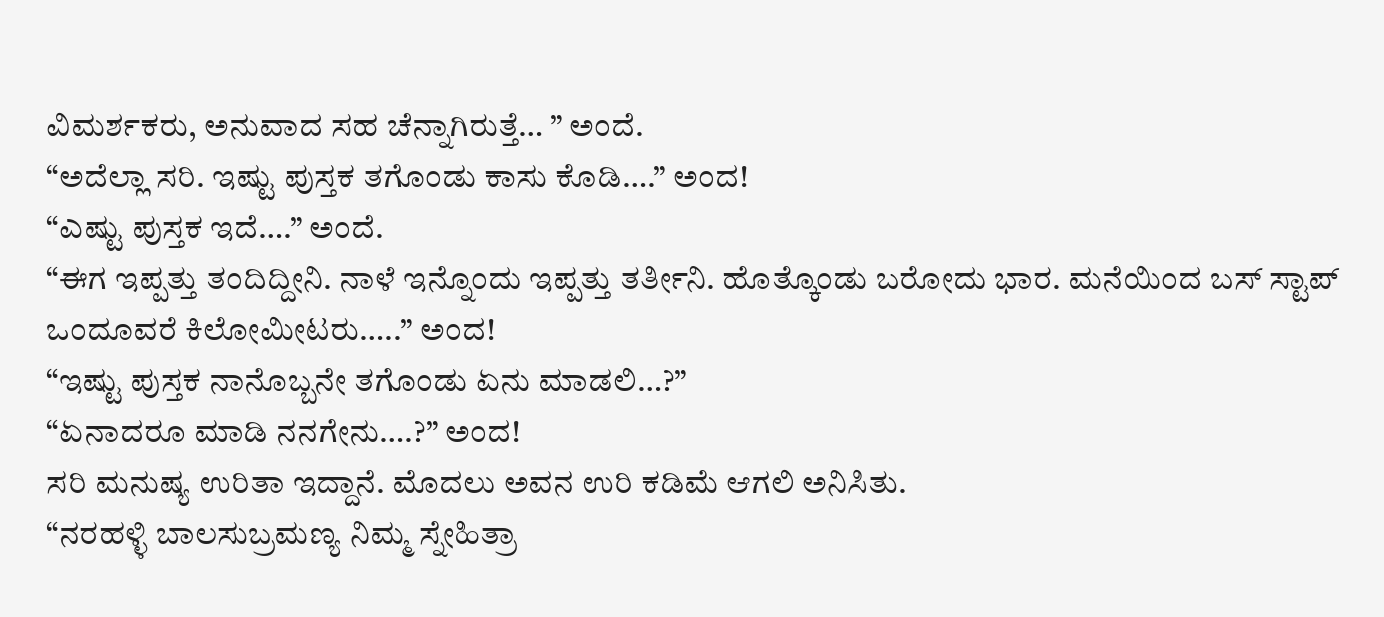ವಿಮರ್ಶಕರು, ಅನುವಾದ ಸಹ ಚೆನ್ನಾಗಿರುತ್ತೆ… ” ಅಂದೆ.
“ಅದೆಲ್ಲಾ ಸರಿ. ಇಷ್ಟು ಪುಸ್ತಕ ತಗೊಂಡು ಕಾಸು ಕೊಡಿ….” ಅಂದ!
“ಎಷ್ಟು ಪುಸ್ತಕ ಇದೆ….” ಅಂದೆ.
“ಈಗ ಇಪ್ಪತ್ತು ತಂದಿದ್ದೀನಿ. ನಾಳೆ ಇನ್ನೊಂದು ಇಪ್ಪತ್ತು ತರ್ತೀನಿ. ಹೊತ್ಕೊಂಡು ಬರೋದು ಭಾರ. ಮನೆಯಿಂದ ಬಸ್ ಸ್ಟಾಪ್ ಒಂದೂವರೆ ಕಿಲೋಮೀಟರು…..” ಅಂದ!
“ಇಷ್ಟು ಪುಸ್ತಕ ನಾನೊಬ್ಬನೇ ತಗೊಂಡು ಏನು ಮಾಡಲಿ…?”
“ಏನಾದರೂ ಮಾಡಿ ನನಗೇನು….?” ಅಂದ!
ಸರಿ ಮನುಷ್ಯ ಉರಿತಾ ಇದ್ದಾನೆ. ಮೊದಲು ಅವನ ಉರಿ ಕಡಿಮೆ ಆಗಲಿ ಅನಿಸಿತು.
“ನರಹಳ್ಳಿ ಬಾಲಸುಬ್ರಮಣ್ಯ ನಿಮ್ಮ ಸ್ನೇಹಿತ್ರಾ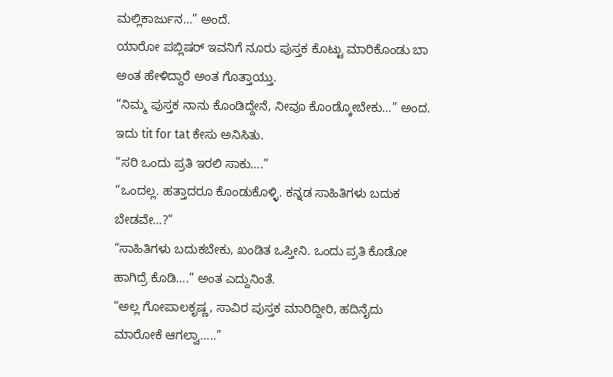ಮಲ್ಲಿಕಾರ್ಜುನ…” ಅಂದೆ.
ಯಾರೋ ಪಬ್ಲಿಷರ್ ಇವನಿಗೆ ನೂರು ಪುಸ್ತಕ ಕೊಟ್ಟು ಮಾರಿಕೊಂಡು ಬಾ ಅಂತ ಹೇಳಿದ್ದಾರೆ ಅಂತ ಗೊತ್ತಾಯ್ತು.
“ನಿಮ್ಮ ಪುಸ್ತಕ ನಾನು ಕೊಂಡಿದ್ದೇನೆ, ನೀವೂ ಕೊಂಡ್ಕೋಬೇಕು…” ಅಂದ. ಇದು tit for tat ಕೇಸು ಅನಿಸಿತು.
“ಸರಿ ಒಂದು ಪ್ರತಿ ಇರಲಿ ಸಾಕು….”
“ಒಂದಲ್ಲ. ಹತ್ತಾದರೂ ಕೊಂಡುಕೊಳ್ಳಿ. ಕನ್ನಡ ಸಾಹಿತಿಗಳು ಬದುಕ ಬೇಡವೇ…?”
“ಸಾಹಿತಿಗಳು ಬದುಕಬೇಕು, ಖಂಡಿತ ಒಪ್ತೀನಿ. ಒಂದು ಪ್ರತಿ ಕೊಡೋ ಹಾಗಿದ್ರೆ ಕೊಡಿ….” ಅಂತ ಎದ್ದುನಿಂತೆ.
“ಅಲ್ಲ ಗೋಪಾಲಕೃಷ್ಣ, ಸಾವಿರ ಪುಸ್ತಕ ಮಾರಿದ್ದೀರಿ, ಹದಿನೈದು ಮಾರೋಕೆ ಆಗಲ್ವಾ…..”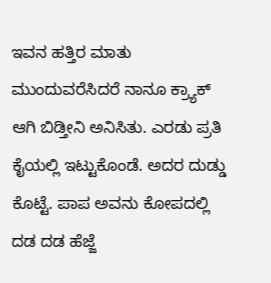ಇವನ ಹತ್ತಿರ ಮಾತು ಮುಂದುವರೆಸಿದರೆ ನಾನೂ ಕ್ರ್ಯಾಕ್ ಆಗಿ ಬಿಡ್ತೀನಿ ಅನಿಸಿತು. ಎರಡು ಪ್ರತಿ ಕೈಯಲ್ಲಿ ಇಟ್ಟುಕೊಂಡೆ. ಅದರ ದುಡ್ಡು ಕೊಟ್ಟೆ. ಪಾಪ ಅವನು ಕೋಪದಲ್ಲಿ ದಡ ದಡ ಹೆಜ್ಜೆ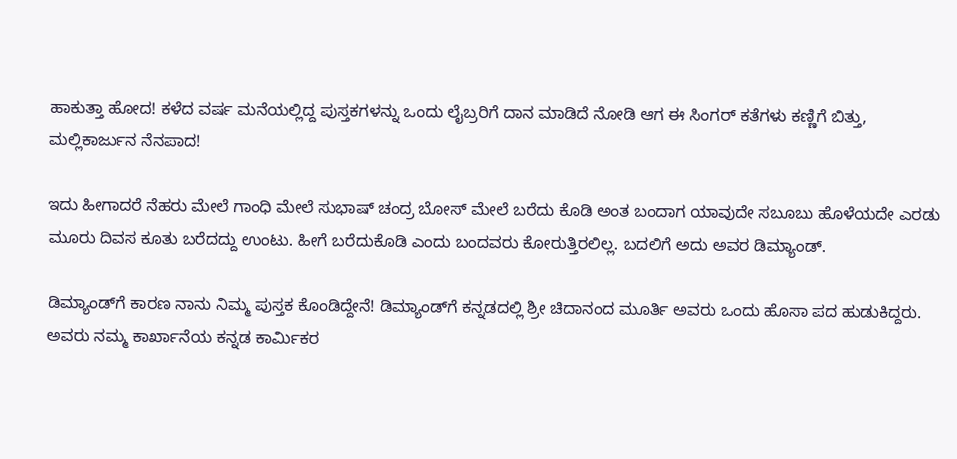ಹಾಕುತ್ತಾ ಹೋದ! ಕಳೆದ ವರ್ಷ ಮನೆಯಲ್ಲಿದ್ದ ಪುಸ್ತಕಗಳನ್ನು ಒಂದು ಲೈಬ್ರರಿಗೆ ದಾನ ಮಾಡಿದೆ ನೋಡಿ ಆಗ ಈ ಸಿಂಗರ್ ಕತೆಗಳು ಕಣ್ಣಿಗೆ ಬಿತ್ತು, ಮಲ್ಲಿಕಾರ್ಜುನ ನೆನಪಾದ!

ಇದು ಹೀಗಾದರೆ ನೆಹರು ಮೇಲೆ ಗಾಂಧಿ ಮೇಲೆ ಸುಭಾಷ್ ಚಂದ್ರ ಬೋಸ್ ಮೇಲೆ ಬರೆದು ಕೊಡಿ ಅಂತ ಬಂದಾಗ ಯಾವುದೇ ಸಬೂಬು ಹೊಳೆಯದೇ ಎರಡು ಮೂರು ದಿವಸ ಕೂತು ಬರೆದದ್ದು ಉಂಟು. ಹೀಗೆ ಬರೆದುಕೊಡಿ ಎಂದು ಬಂದವರು ಕೋರುತ್ತಿರಲಿಲ್ಲ. ಬದಲಿಗೆ ಅದು ಅವರ ಡಿಮ್ಯಾಂಡ್.

ಡಿಮ್ಯಾಂಡ್‌ಗೆ ಕಾರಣ ನಾನು ನಿಮ್ಮ ಪುಸ್ತಕ ಕೊಂಡಿದ್ದೇನೆ! ಡಿಮ್ಯಾಂಡ್‌ಗೆ ಕನ್ನಡದಲ್ಲಿ ಶ್ರೀ ಚಿದಾನಂದ ಮೂರ್ತಿ ಅವರು ಒಂದು ಹೊಸಾ ಪದ ಹುಡುಕಿದ್ದರು. ಅವರು ನಮ್ಮ ಕಾರ್ಖಾನೆಯ ಕನ್ನಡ ಕಾರ್ಮಿಕರ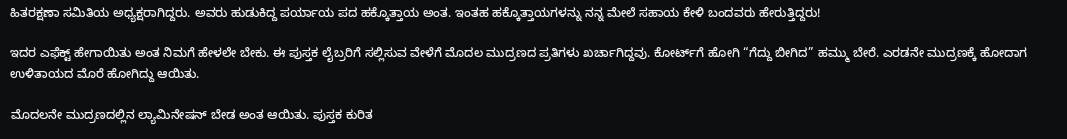ಹಿತರಕ್ಷಣಾ ಸಮಿತಿಯ ಅಧ್ಯಕ್ಷರಾಗಿದ್ದರು. ಅವರು ಹುಡುಕಿದ್ದ ಪರ್ಯಾಯ ಪದ ಹಕ್ಕೊತ್ತಾಯ ಅಂತ. ಇಂತಹ ಹಕ್ಕೊತ್ತಾಯಗಳನ್ನು ನನ್ನ ಮೇಲೆ ಸಹಾಯ ಕೇಳಿ ಬಂದವರು ಹೇರುತ್ತಿದ್ದರು!

ಇದರ ಎಫೆಕ್ಟ್ ಹೇಗಾಯಿತು ಅಂತ ನಿಮಗೆ ಹೇಳಲೇ ಬೇಕು. ಈ ಪುಸ್ತಕ ಲೈಬ್ರರಿಗೆ ಸಲ್ಲಿಸುವ ವೇಳೆಗೆ ಮೊದಲ ಮುದ್ರಣದ ಪ್ರತಿಗಳು ಖರ್ಚಾಗಿದ್ದವು. ಕೋರ್ಟ್‌ಗೆ ಹೋಗಿ “ಗೆದ್ದು ಬೀಗಿದ” ಹಮ್ಮು ಬೇರೆ. ಎರಡನೇ ಮುದ್ರಣಕ್ಕೆ ಹೋದಾಗ ಉಳಿತಾಯದ ಮೊರೆ ಹೋಗಿದ್ದು ಆಯಿತು.

ಮೊದಲನೇ ಮುದ್ರಣದಲ್ಲಿನ ಲ್ಯಾಮಿನೇಷನ್ ಬೇಡ ಅಂತ ಆಯಿತು. ಪುಸ್ತಕ ಕುರಿತ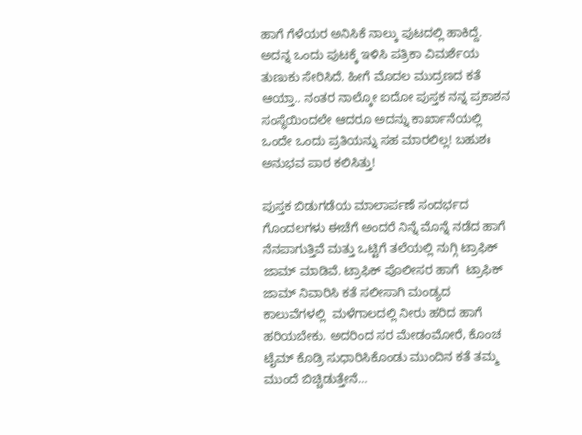ಹಾಗೆ ಗೆಳೆಯರ ಅನಿಸಿಕೆ ನಾಲ್ಕು ಪುಟದಲ್ಲಿ ಹಾಕಿದ್ದೆ. ಅದನ್ನ ಒಂದು ಪುಟಕ್ಕೆ ಇಳಿಸಿ ಪತ್ರಿಕಾ ವಿಮರ್ಶೆಯ ತುಣುಕು ಸೇರಿಸಿದೆ. ಹೀಗೆ ಮೊದಲ ಮುದ್ರಣದ ಕತೆ ಆಯ್ತಾ.. ನಂತರ ನಾಲ್ಕೋ ಐದೋ ಪುಸ್ತಕ ನನ್ನ ಪ್ರಕಾಶನ ಸಂಸ್ಥೆಯಿಂದಲೇ ಆದರೂ ಅದನ್ನು ಕಾರ್ಖಾನೆಯಲ್ಲಿ ಒಂದೇ ಒಂದು ಪ್ರತಿಯನ್ನು ಸಹ ಮಾರಲಿಲ್ಲ! ಬಹುಶಃ ಅನುಭವ ಪಾಠ ಕಲಿಸಿತ್ತು!

ಪುಸ್ತಕ ಬಿಡುಗಡೆಯ ಮಾಲಾರ್ಪಣೆ ಸಂದರ್ಭದ ಗೊಂದಲಗಳು ಈಚೆಗೆ ಅಂದರೆ ನಿನ್ನೆ ಮೊನ್ನೆ ನಡೆದ ಹಾಗೆ ನೆನಪಾಗುತ್ತಿವೆ ಮತ್ತು ಒಟ್ಟಿಗೆ ತಲೆಯಲ್ಲಿ ನುಗ್ಗಿ ಟ್ರಾಫಿಕ್ ಜಾಮ್ ಮಾಡಿವೆ. ಟ್ರಾಫಿಕ್ ಪೊಲೀಸರ ಹಾಗೆ  ಟ್ರಾಫಿಕ್ ಜಾಮ್ ನಿವಾರಿಸಿ ಕತೆ ಸಲೀಸಾಗಿ ಮಂಡ್ಯದ ಕಾಲುವೆಗಳಲ್ಲಿ  ಮಳೆಗಾಲದಲ್ಲಿ ನೀರು ಹರಿದ ಹಾಗೆ ಹರಿಯಬೇಕು. ಅದರಿಂದ ಸರ ಮೇಡಂಮೋರೆ, ಕೊಂಚ ಟೈಮ್ ಕೊಡ್ರಿ ಸುಧಾರಿಸಿಕೊಂಡು ಮುಂದಿನ ಕತೆ ತಮ್ಮ ಮುಂದೆ ಬಿಚ್ಚಿಡುತ್ತೇನೆ…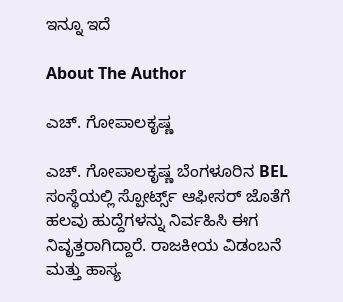ಇನ್ನೂ ಇದೆ

About The Author

ಎಚ್. ಗೋಪಾಲಕೃಷ್ಣ

ಎಚ್. ಗೋಪಾಲಕೃಷ್ಣ ಬೆಂಗಳೂರಿನ BEL ಸಂಸ್ಥೆಯಲ್ಲಿ ಸ್ಪೋರ್ಟ್ಸ್ ಆಫೀಸರ್ ಜೊತೆಗೆ ಹಲವು ಹುದ್ದೆಗಳನ್ನು ನಿರ್ವಹಿಸಿ ಈಗ ನಿವೃತ್ತರಾಗಿದ್ದಾರೆ. ರಾಜಕೀಯ ವಿಡಂಬನೆ ಮತ್ತು ಹಾಸ್ಯ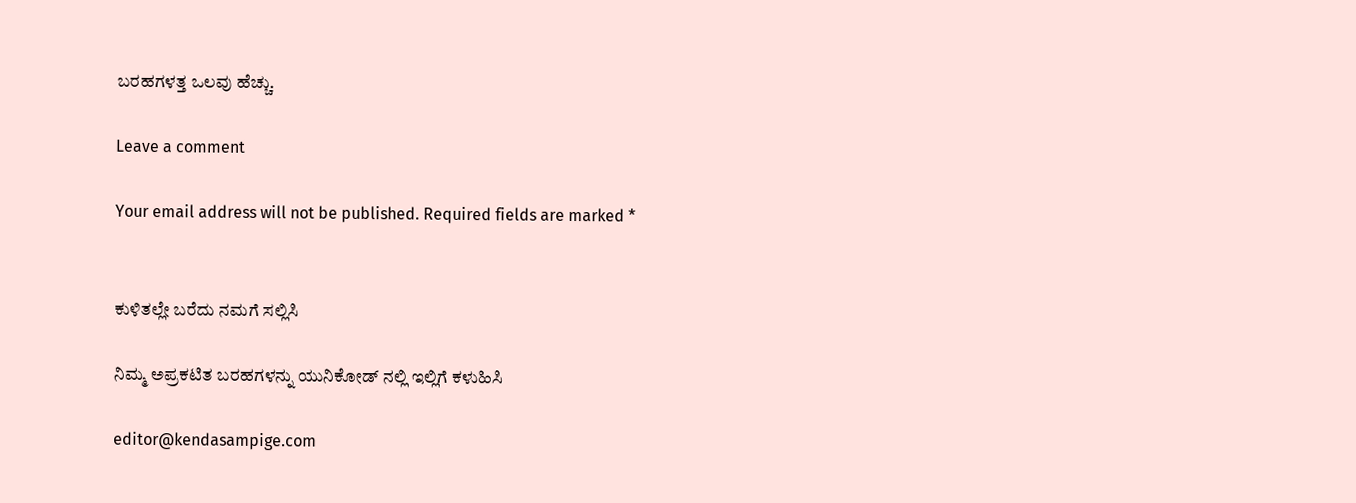ಬರಹಗಳತ್ತ ಒಲವು ಹೆಚ್ಚು.

Leave a comment

Your email address will not be published. Required fields are marked *


ಕುಳಿತಲ್ಲೇ ಬರೆದು ನಮಗೆ ಸಲ್ಲಿಸಿ

ನಿಮ್ಮ ಅಪ್ರಕಟಿತ ಬರಹಗಳನ್ನು ಯುನಿಕೋಡ್ ನಲ್ಲಿ ಇಲ್ಲಿಗೆ ಕಳುಹಿಸಿ

editor@kendasampige.com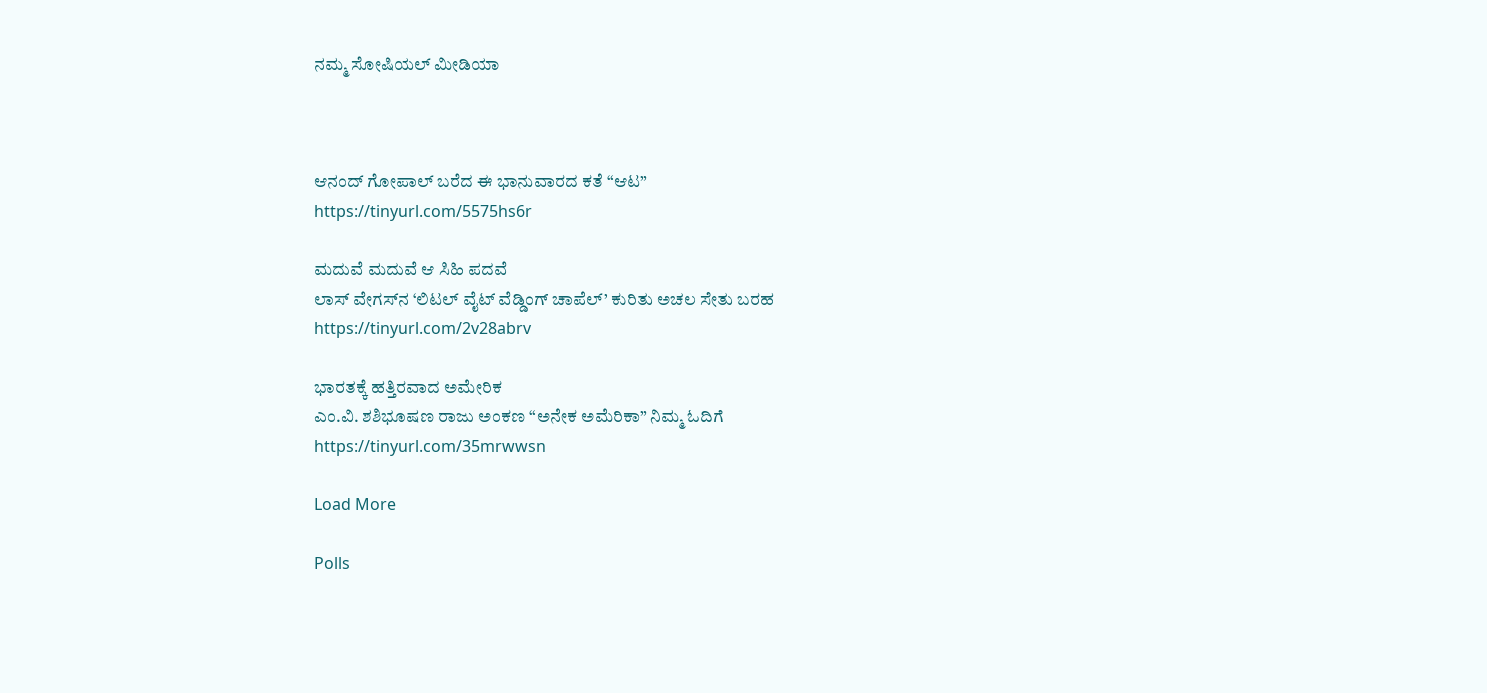ನಮ್ಮ ಸೋಷಿಯಲ್‌ ಮೀಡಿಯಾ



ಆನಂದ್‌ ಗೋಪಾಲ್‌ ಬರೆದ ಈ ಭಾನುವಾರದ ಕತೆ “ಆಟ”
https://tinyurl.com/5575hs6r

ಮದುವೆ ಮದುವೆ ಆ ಸಿಹಿ ಪದವೆ
ಲಾಸ್‌ ವೇಗಸ್‌ನ ‘ಲಿಟಲ್ ವೈಟ್ ವೆಡ್ಡಿಂಗ್ ಚಾಪೆಲ್’ ಕುರಿತು ಅಚಲ ಸೇತು ಬರಹ
https://tinyurl.com/2v28abrv

ಭಾರತಕ್ಕೆ ಹತ್ತಿರವಾದ ಅಮೇರಿಕ
ಎಂ.ವಿ. ಶಶಿಭೂಷಣ ರಾಜು ಅಂಕಣ “ಅನೇಕ ಅಮೆರಿಕಾ” ನಿಮ್ಮ ಓದಿಗೆ
https://tinyurl.com/35mrwwsn

Load More

Polls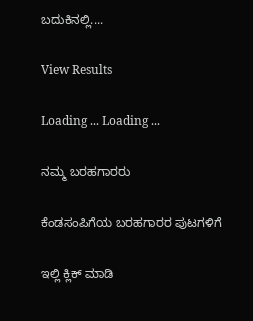ಬದುಕಿನಲ್ಲಿ....

View Results

Loading ... Loading ...

ನಮ್ಮ ಬರಹಗಾರರು

ಕೆಂಡಸಂಪಿಗೆಯ ಬರಹಗಾರರ ಪುಟಗಳಿಗೆ

ಇಲ್ಲಿ ಕ್ಲಿಕ್ ಮಾಡಿ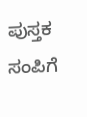ಪುಸ್ತಕ ಸಂಪಿಗೆ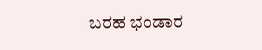ಬರಹ ಭಂಡಾರ